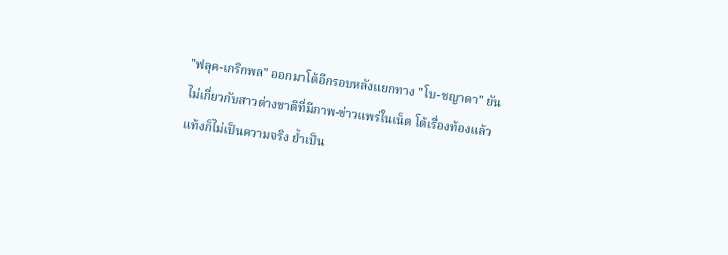"ฟลุค-เกริกพล" ออกมาโต้อีกรอบหลังแยกทาง "โบ-ชญาดา" ยันไม่เกี่ยวกับสาวต่างชาติที่มีภาพ-ข่าวแพร่ในเน็ต โต้เรื่องท้องแล้วแท้งก็ไม่เป็นความจริง ย้ำเป็น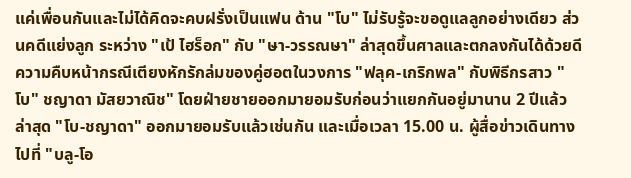แค่เพื่อนกันและไม่ได้คิดจะคบฝรั่งเป็นแฟน ด้าน "โบ" ไม่รับรู้จะขอดูแลลูกอย่างเดียว ส่วนคดีแย่งลูก ระหว่าง "เป้ ไฮร็อก" กับ "ษา-วรรณษา" ล่าสุดขึ้นศาลและตกลงกันได้ด้วยดีความคืบหน้ากรณีเตียงหักรักล่มของคู่ฮอตในวงการ "ฟลุค-เกริกพล" กับพิธีกรสาว "โบ" ชญาดา มัสยวาณิช" โดยฝ่ายชายออกมายอมรับก่อนว่าแยกกันอยู่มานาน 2 ปีแล้ว ล่าสุด "โบ-ชญาดา" ออกมายอมรับแล้วเช่นกัน และเมื่อเวลา 15.00 น. ผู้สื่อข่าวเดินทางไปที่ "บลู-โอ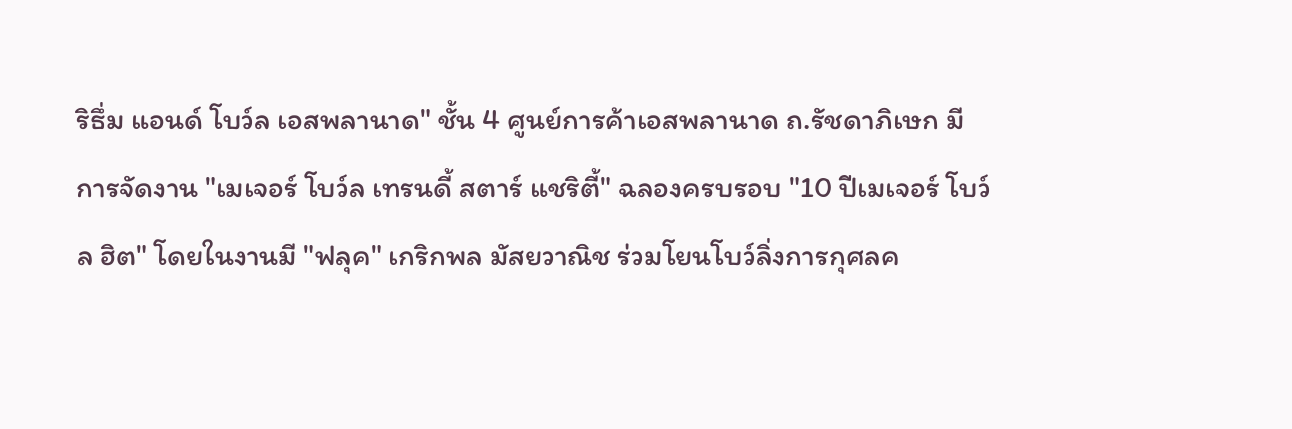ริธึ่ม แอนด์ โบว์ล เอสพลานาด" ชั้น 4 ศูนย์การค้าเอสพลานาด ถ.รัชดาภิเษก มีการจัดงาน "เมเจอร์ โบว์ล เทรนดี้ สตาร์ แชริตี้" ฉลองครบรอบ "10 ปีเมเจอร์ โบว์ล ฮิต" โดยในงานมี "ฟลุค" เกริกพล มัสยวาณิช ร่วมโยนโบว์ลิ่งการกุศลค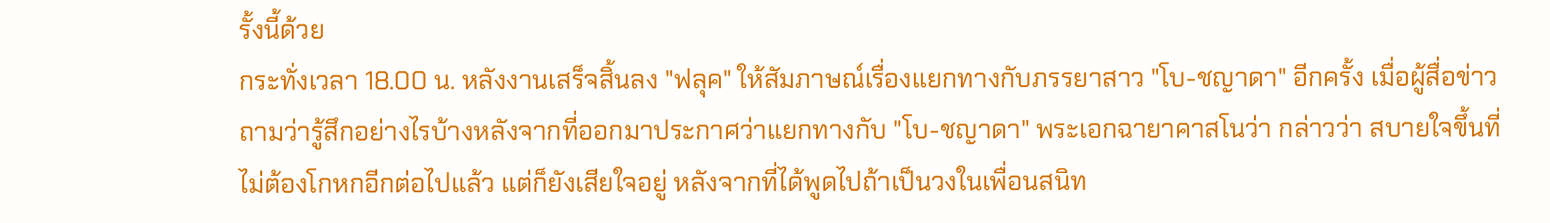รั้งนี้ด้วย
กระทั่งเวลา 18.00 น. หลังงานเสร็จสิ้นลง "ฟลุค" ให้สัมภาษณ์เรื่องแยกทางกับภรรยาสาว "โบ-ชญาดา" อีกครั้ง เมื่อผู้สื่อข่าวถามว่ารู้สึกอย่างไรบ้างหลังจากที่ออกมาประกาศว่าแยกทางกับ "โบ-ชญาดา" พระเอกฉายาคาสโนว่า กล่าวว่า สบายใจขึ้นที่ไม่ต้องโกหกอีกต่อไปแล้ว แต่ก็ยังเสียใจอยู่ หลังจากที่ได้พูดไปถ้าเป็นวงในเพื่อนสนิท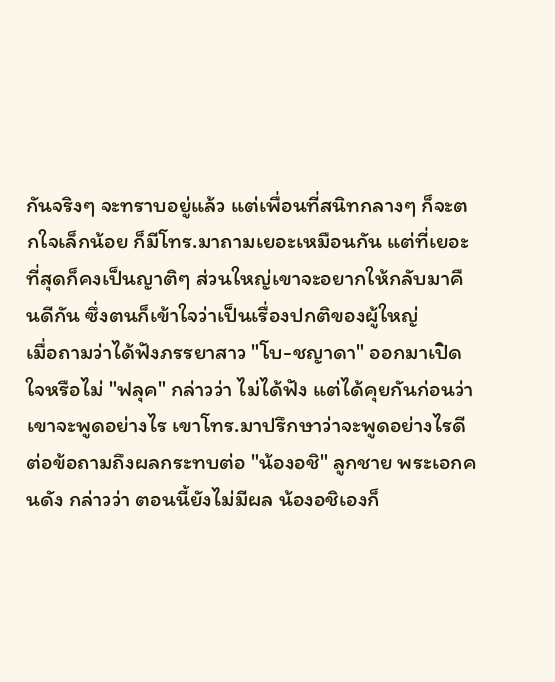กันจริงๆ จะทราบอยู่แล้ว แต่เพื่อนที่สนิทกลางๆ ก็จะตกใจเล็กน้อย ก็มีโทร.มาถามเยอะเหมือนกัน แต่ที่เยอะที่สุดก็คงเป็นญาติๆ ส่วนใหญ่เขาจะอยากให้กลับมาคืนดีกัน ซึ่งตนก็เข้าใจว่าเป็นเรื่องปกติของผู้ใหญ่
เมื่อถามว่าได้ฟังภรรยาสาว "โบ-ชญาดา" ออกมาเปิดใจหรือไม่ "ฟลุค" กล่าวว่า ไม่ได้ฟัง แต่ได้คุยกันก่อนว่าเขาจะพูดอย่างไร เขาโทร.มาปรึกษาว่าจะพูดอย่างไรดี ต่อข้อถามถึงผลกระทบต่อ "น้องอชิ" ลูกชาย พระเอกคนดัง กล่าวว่า ตอนนี้ยังไม่มีผล น้องอชิเองก็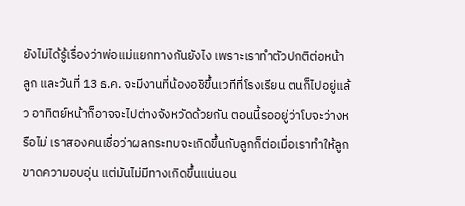ยังไม่ได้รู้เรื่องว่าพ่อแม่แยกทางกันยังไง เพราะเราทำตัวปกติต่อหน้าลูก และวันที่ 13 ธ.ค. จะมีงานที่น้องอชิขึ้นเวทีที่โรงเรียน ตนก็ไปอยู่แล้ว อาทิตย์หน้าก็อาจจะไปต่างจังหวัดด้วยกัน ตอนนี้รออยู่ว่าโบจะว่างหรือไม่ เราสองคนเชื่อว่าผลกระทบจะเกิดขึ้นกับลูกก็ต่อเมื่อเราทำให้ลูกขาดความอบอุ่น แต่มันไม่มีทางเกิดขึ้นแน่นอน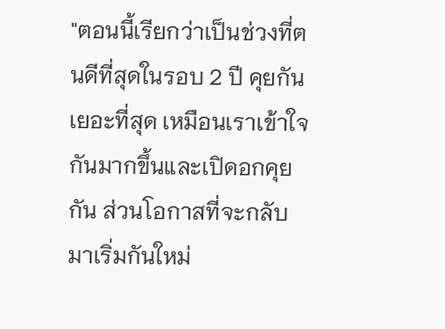"ตอนนี้เรียกว่าเป็นช่วงที่ตนดีที่สุดในรอบ 2 ปี คุยกันเยอะที่สุด เหมือนเราเข้าใจกันมากขึ้นและเปิดอกคุยกัน ส่วนโอกาสที่จะกลับมาเริ่มกันใหม่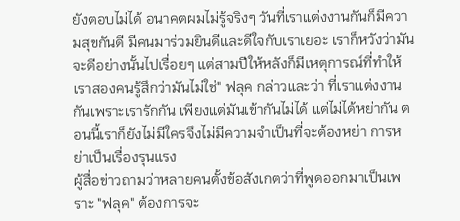ยังตอบไม่ได้ อนาคตผมไม่รู้จริงๆ วันที่เราแต่งงานกันก็มีความสุขกันดี มีคนมาร่วมยินดีและดีใจกับเราเยอะ เราก็หวังว่ามันจะดีอย่างนั้นไปเรื่อยๆ แต่สามปีให้หลังก็มีเหตุการณ์ที่ทำให้เราสองคนรู้สึกว่ามันไม่ใช่" ฟลุค กล่าวและว่า ที่เราแต่งงานกันเพราะเรารักกัน เพียงแต่มันเข้ากันไม่ได้ แต่ไม่ได้หย่ากัน ตอนนี้เราก็ยังไม่มีใครจึงไม่มีความจำเป็นที่จะต้องหย่า การหย่าเป็นเรื่องรุนแรง
ผู้สื่อข่าวถามว่าหลายคนตั้งข้อสังเกตว่าที่พูดออกมาเป็นเพราะ "ฟลุค" ต้องการจะ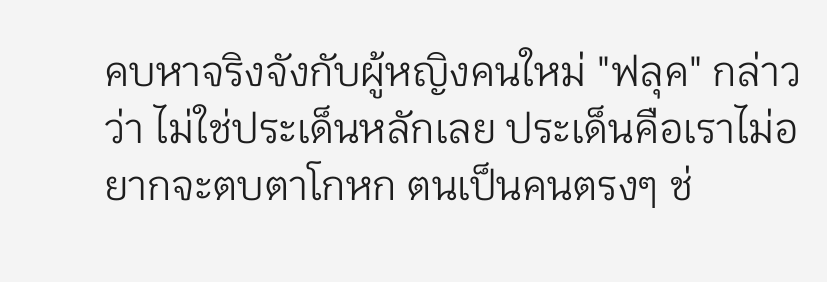คบหาจริงจังกับผู้หญิงคนใหม่ "ฟลุค" กล่าวว่า ไม่ใช่ประเด็นหลักเลย ประเด็นคือเราไม่อยากจะตบตาโกหก ตนเป็นคนตรงๆ ช่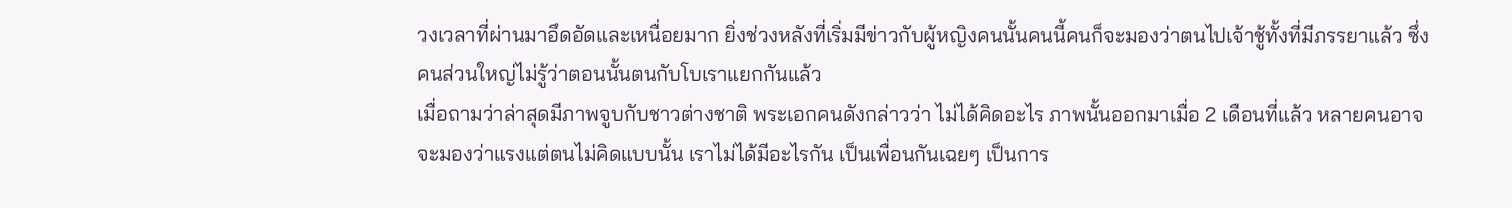วงเวลาที่ผ่านมาอึดอัดและเหนื่อยมาก ยิ่งช่วงหลังที่เริ่มมีข่าวกับผู้หญิงคนนั้นคนนี้คนก็จะมองว่าตนไปเจ้าชู้ทั้งที่มีภรรยาแล้ว ซึ่งคนส่วนใหญ่ไม่รู้ว่าตอนนั้นตนกับโบเราแยกกันแล้ว
เมื่อถามว่าล่าสุดมีภาพจูบกับชาวต่างชาติ พระเอกคนดังกล่าวว่า ไม่ได้คิดอะไร ภาพนั้นออกมาเมื่อ 2 เดือนที่แล้ว หลายคนอาจจะมองว่าแรงแต่ตนไม่คิดแบบนั้น เราไม่ได้มีอะไรกัน เป็นเพื่อนกันเฉยๆ เป็นการ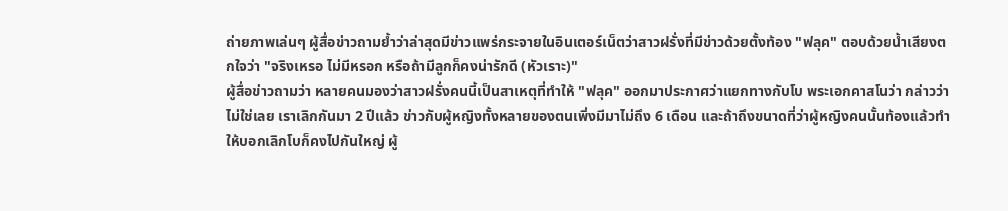ถ่ายภาพเล่นๆ ผู้สื่อข่าวถามย้ำว่าล่าสุดมีข่าวแพร่กระจายในอินเตอร์เน็ตว่าสาวฝรั่งที่มีข่าวด้วยตั้งท้อง "ฟลุค" ตอบด้วยน้ำเสียงตกใจว่า "จริงเหรอ ไม่มีหรอก หรือถ้ามีลูกก็คงน่ารักดี (หัวเราะ)"
ผู้สื่อข่าวถามว่า หลายคนมองว่าสาวฝรั่งคนนี้เป็นสาเหตุที่ทำให้ "ฟลุค" ออกมาประกาศว่าแยกทางกับโบ พระเอกคาสโนว่า กล่าวว่า ไม่ใช่เลย เราเลิกกันมา 2 ปีแล้ว ข่าวกับผู้หญิงทั้งหลายของตนเพิ่งมีมาไม่ถึง 6 เดือน และถ้าถึงขนาดที่ว่าผู้หญิงคนนั้นท้องแล้วทำให้บอกเลิกโบก็คงไปกันใหญ่ ผู้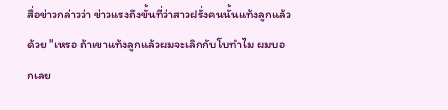สื่อข่าวกล่าวว่า ข่าวแรงถึงขั้นที่ว่าสาวฝรั่งคนนั้นแท้งลูกแล้วด้วย "เหรอ ถ้าเขาแท้งลูกแล้วผมจะเลิกกับโบทำไม ผมบอกเลย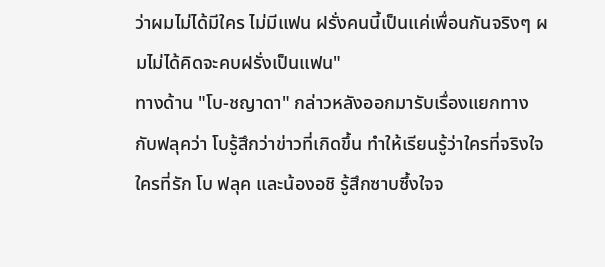ว่าผมไม่ได้มีใคร ไม่มีแฟน ฝรั่งคนนี้เป็นแค่เพื่อนกันจริงๆ ผมไม่ได้คิดจะคบฝรั่งเป็นแฟน"
ทางด้าน "โบ-ชญาดา" กล่าวหลังออกมารับเรื่องแยกทางกับฟลุคว่า โบรู้สึกว่าข่าวที่เกิดขึ้น ทำให้เรียนรู้ว่าใครที่จริงใจ ใครที่รัก โบ ฟลุค และน้องอชิ รู้สึกซาบซึ้งใจจ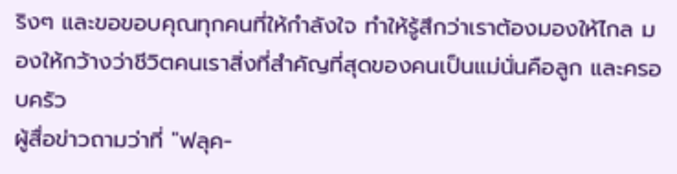ริงๆ และขอขอบคุณทุกคนที่ให้กำลังใจ ทำให้รู้สึกว่าเราต้องมองให้ไกล มองให้กว้างว่าชีวิตคนเราสิ่งที่สำคัญที่สุดของคนเป็นแม่นั่นคือลูก และครอบครัว
ผู้สื่อข่าวถามว่าที่ "ฟลุค-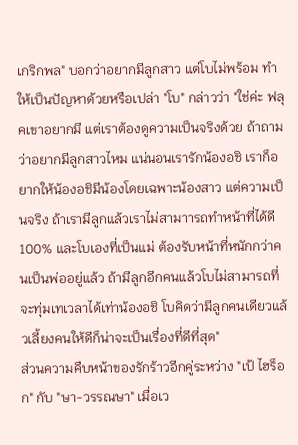เกริกพล" บอกว่าอยากมีลูกสาว แต่โบไม่พร้อม ทำให้เป็นปัญหาด้วยหรือเปล่า "โบ" กล่าวว่า "ใช่ค่ะ ฟลุคเขาอยากมี แต่เราต้องดูความเป็นจริงด้วย ถ้าถามว่าอยากมีลูกสาวไหม แน่นอนเรารักน้องอชิ เราก็อยากให้น้องอชิมีน้องโดยเฉพาะน้องสาว แต่ความเป็นจริง ถ้าเรามีลูกแล้วเราไม่สามาารถทำหน้าที่ได้ดี 100% และโบเองที่เป็นแม่ ต้องรับหน้าที่หนักกว่าคนเป็นพ่ออยู่แล้ว ถ้ามีลูกอีกคนแล้วโบไม่สามารถที่จะทุ่มเทเวลาได้เท่าน้องอชิ โบคิดว่ามีลูกคนเดียวแล้วเลี้ยงคนให้ดีก็น่าจะเป็นเรื่องที่ดีที่สุด"
ส่วนความคืบหน้าของรักร้าวอีกคู่ระหว่าง "เป้ ไฮร็อก" กับ "ษา-วรรณษา" เมื่อเว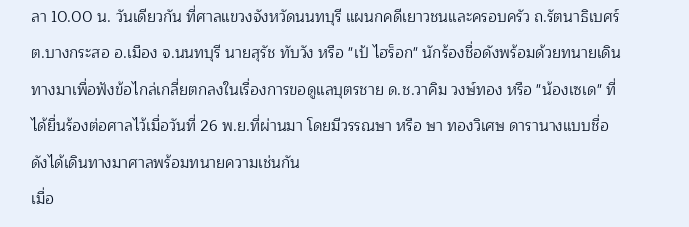ลา 10.00 น. วันเดียวกัน ที่ศาลแขวงจังหวัดนนทบุรี แผนกคดีเยาวชนและครอบครัว ถ.รัตนาธิเบศร์ ต.บางกระสอ อ.เมือง จ.นนทบุรี นายสุรัช ทับวัง หรือ "เป้ ไฮร็อก" นักร้องชื่อดังพร้อมด้วยทนายเดินทางมาเพื่อฟังข้อไกล่เกลี่ยตกลงในเรื่องการขอดูแลบุตรชาย ด.ช.วาคิม วงษ์ทอง หรือ "น้องเซเด" ที่ได้ยื่นร้องต่อศาลไว้เมื่อวันที่ 26 พ.ย.ที่ผ่านมา โดยมีวรรณษา หรือ ษา ทองวิเศษ ดารานางแบบชื่อดังได้เดินทางมาศาลพร้อมทนายความเช่นกัน
เมื่อ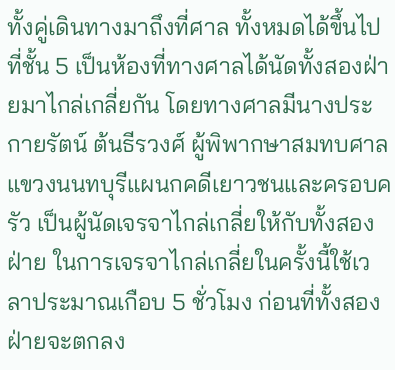ทั้งคู่เดินทางมาถึงที่ศาล ทั้งหมดได้ขึ้นไปที่ชั้น 5 เป็นห้องที่ทางศาลได้นัดทั้งสองฝ่ายมาไกล่เกลี่ยกัน โดยทางศาลมีนางประกายรัตน์ ต้นธีรวงศ์ ผู้พิพากษาสมทบศาลแขวงนนทบุรีแผนกคดีเยาวชนและครอบครัว เป็นผู้นัดเจรจาไกล่เกลี่ยให้กับทั้งสองฝ่าย ในการเจรจาไกล่เกลี่ยในครั้งนี้ใช้เวลาประมาณเกือบ 5 ชั่วโมง ก่อนที่ทั้งสองฝ่ายจะตกลง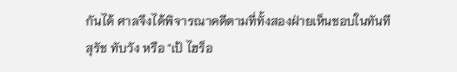กันได้ ศาลจึงได้พิจารณาคดีตามที่ทั้งสองฝ่ายเห็นชอบในทันที
สุรัช ทับวัง หรือ "เป้ ไฮร็อ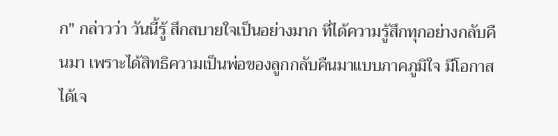ก" กล่าวว่า วันนี้รู้ สึกสบายใจเป็นอย่างมาก ที่ได้ความรู้สึกทุกอย่างกลับคืนมา เพราะได้สิทธิความเป็นพ่อของลูกกลับคืนมาแบบภาคภูมิใจ มีโอกาสได้เจ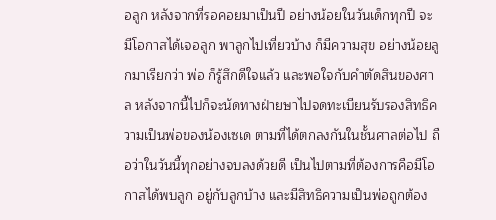อลูก หลังจากที่รอคอยมาเป็นปี อย่างน้อยในวันเด็กทุกปี จะมีโอกาสได้เจอลูก พาลูกไปเที่ยวบ้าง ก็มีความสุข อย่างน้อยลูกมาเรียกว่า พ่อ ก็รู้สึกดีใจแล้ว และพอใจกับคำตัดสินของศาล หลังจากนี้ไปก็จะนัดทางฝ่ายษาไปจดทะเบียนรับรองสิทธิความเป็นพ่อของน้องเซเด ตามที่ได้ตกลงกันในชั้นศาลต่อไป ถือว่าในวันนี้ทุกอย่างจบลงด้วยดี เป็นไปตามที่ต้องการคือมีโอกาสได้พบลูก อยู่กับลูกบ้าง และมีสิทธิความเป็นพ่อถูกต้อง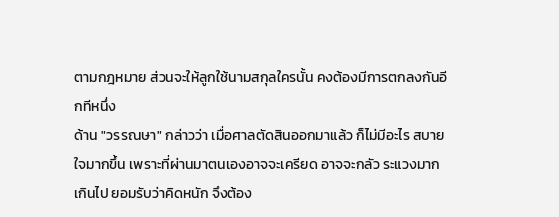ตามกฎหมาย ส่วนจะให้ลูกใช้นามสกุลใครนั้น คงต้องมีการตกลงกันอีกทีหนึ่ง
ด้าน "วรรณษา" กล่าวว่า เมื่อศาลตัดสินออกมาแล้ว ก็ไม่มีอะไร สบายใจมากขึ้น เพราะที่ผ่านมาตนเองอาจจะเครียด อาจจะกลัว ระแวงมากเกินไป ยอมรับว่าคิดหนัก จึงต้อง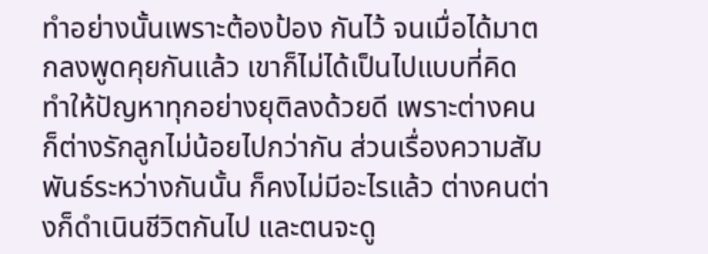ทำอย่างนั้นเพราะต้องป้อง กันไว้ จนเมื่อได้มาตกลงพูดคุยกันแล้ว เขาก็ไม่ได้เป็นไปแบบที่คิด ทำให้ปัญหาทุกอย่างยุติลงด้วยดี เพราะต่างคนก็ต่างรักลูกไม่น้อยไปกว่ากัน ส่วนเรื่องความสัมพันธ์ระหว่างกันนั้น ก็คงไม่มีอะไรแล้ว ต่างคนต่างก็ดำเนินชีวิตกันไป และตนจะดู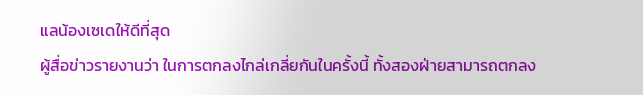แลน้องเซเดให้ดีที่สุด
ผู้สื่อข่าวรายงานว่า ในการตกลงไกล่เกลี่ยกันในครั้งนี้ ทั้งสองฝ่ายสามารถตกลง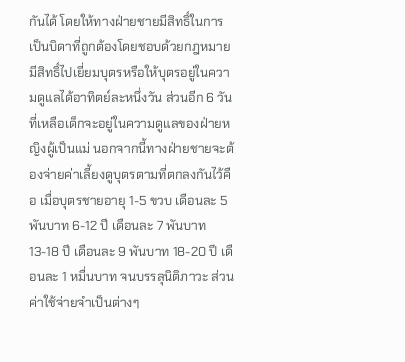กันได้ โดยให้ทางฝ่ายชายมีสิทธิ์ในการเป็นบิดาที่ถูกต้องโดยชอบด้วยกฎหมาย มีสิทธิ์ไปเยี่ยมบุตรหรือให้บุตรอยู่ในความดูแลได้อาทิตย์ละหนึ่งวัน ส่วนอีก 6 วันที่เหลือเด็กจะอยู่ในความดูแลของฝ่ายหญิงผู้เป็นแม่ นอกจากนี้ทางฝ่ายชายจะต้องจ่ายค่าเลี้ยงดูบุตรตามที่ตกลงกันไว้คือ เมื่อบุตรชายอายุ 1-5 ขวบ เดือนละ 5 พันบาท 6-12 ปี เดือนละ 7 พันบาท 13-18 ปี เดือนละ 9 พันบาท 18-20 ปี เดือนละ 1 หมื่นบาท จนบรรลุนิติภาวะ ส่วนค่าใช้จ่ายจำเป็นต่างๆ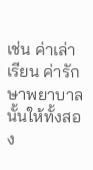เช่น ค่าเล่าเรียน ค่ารักษาพยาบาลนั้นให้ทั้งสอง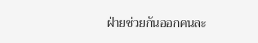ฝ่ายช่วยกันออกคนละ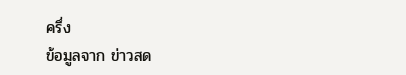ครึ่ง
ข้อมูลจาก ข่าวสด